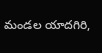మండల యాదగిరి,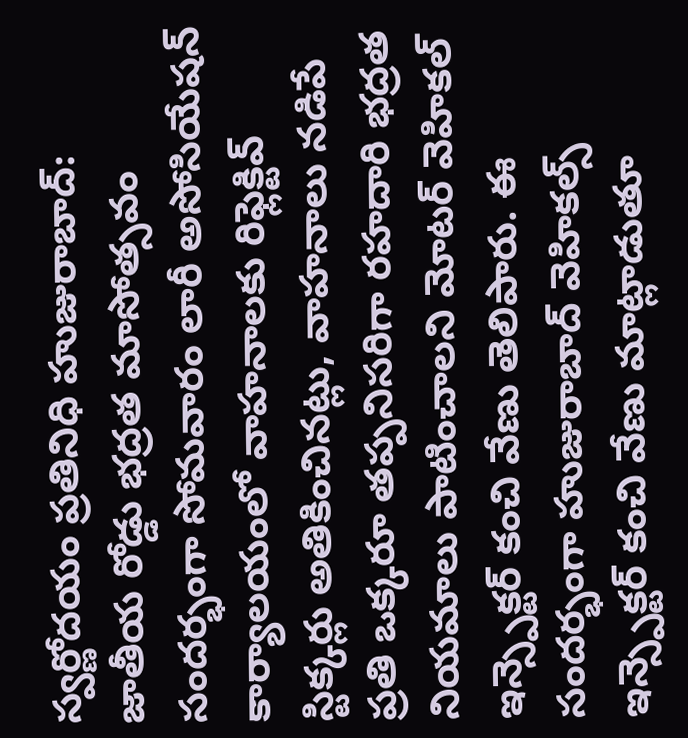స్వర్ణోదయం ప్రతినిధి హుజురాబాద్: జాతీయ రోడ్డు భద్రత మాసోత్సవం సందర్భంగా సోమవారం లారీ అసోసియేషన్ కార్యాలయంలో వాహనాలకు రిఫ్లెక్టివ్ స్టిక్కర్లు అతికించినట్లు, వాహనాలు నడిపే ప్రతి ఒక్కరూ తప్పనిసరిగా రహదారి భద్రత నియమాలు పాటించాలని మోటర్ వెహికల్ ఇన్స్పెక్టర్ కంచి వేణు తెలిపారు. ఈ సందర్భంగా హుజురాబాద్ వెహికల్స్ ఇన్స్పెక్టర్ కంచి వేణు మాట్లాడుతూ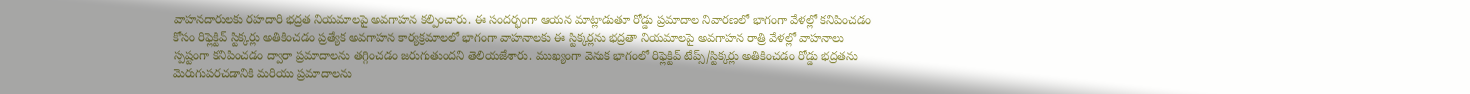వాహనదారులకు రహదారి భద్రత నియమాలపై అవగాహన కల్పించారు. ఈ సందర్భంగా ఆయన మాట్లాడుతూ రోడ్డు ప్రమాదాల నివారణలో భాగంగా వేళల్లో కనిపించడం కోసం రిఫ్లెక్టివ్ స్టిక్కర్లు అతికించడం ప్రత్యేక అవగాహన కార్యక్రమాలలో భాగంగా వాహనాలకు ఈ స్టిక్కర్లను భద్రతా నియమాలపై అవగాహన రాత్రి వేళల్లో వాహనాలు స్పష్టంగా కనిపించడం ద్వారా ప్రమాదాలను తగ్గించడం జరుగుతుందని తెలియజేశారు. ముఖ్యంగా వెనుక భాగంలో రిఫ్లెక్టివ్ టేప్స్/స్టిక్కర్లు అతికించడం రోడ్డు భద్రతను మెరుగుపరచడానికి మరియు ప్రమాదాలను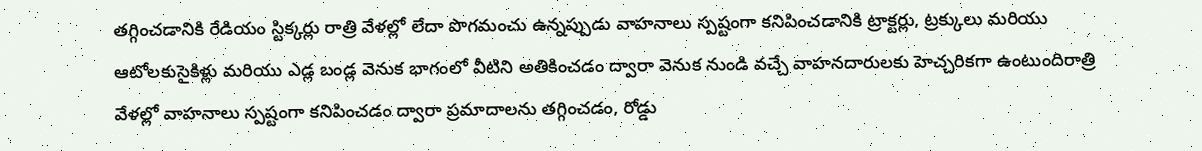తగ్గించడానికి రేడియం స్టిక్కర్లు రాత్రి వేళల్లో లేదా పొగమంచు ఉన్నప్పుడు వాహనాలు స్పష్టంగా కనిపించడానికి ట్రాక్టర్లు, ట్రక్కులు మరియు ఆటోలకుసైకిళ్లు మరియు ఎడ్ల బండ్ల వెనుక భాగంలో వీటిని అతికించడం ద్వారా వెనుక నుండి వచ్చే వాహనదారులకు హెచ్చరికగా ఉంటుందిరాత్రి వేళల్లో వాహనాలు స్పష్టంగా కనిపించడం ద్వారా ప్రమాదాలను తగ్గించడం, రోడ్డు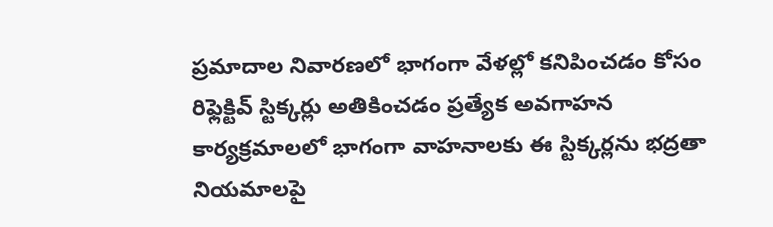ప్రమాదాల నివారణలో భాగంగా వేళల్లో కనిపించడం కోసం రిఫ్లెక్టివ్ స్టిక్కర్లు అతికించడం ప్రత్యేక అవగాహన కార్యక్రమాలలో భాగంగా వాహనాలకు ఈ స్టిక్కర్లను భద్రతా నియమాలపై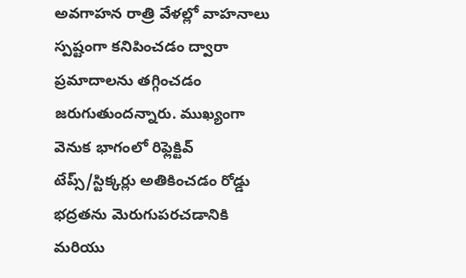అవగాహన రాత్రి వేళల్లో వాహనాలు స్పష్టంగా కనిపించడం ద్వారా ప్రమాదాలను తగ్గించడం జరుగుతుందన్నారు. ముఖ్యంగా వెనుక భాగంలో రిఫ్లెక్టివ్ టేప్స్/స్టిక్కర్లు అతికించడం రోడ్డు భద్రతను మెరుగుపరచడానికి మరియు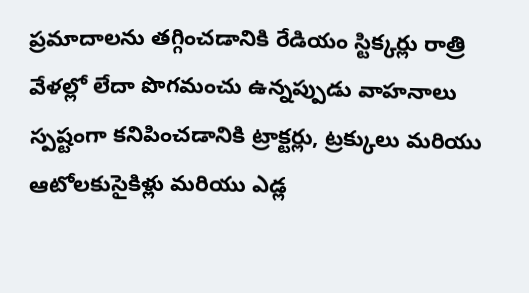ప్రమాదాలను తగ్గించడానికి రేడియం స్టిక్కర్లు రాత్రి వేళల్లో లేదా పొగమంచు ఉన్నప్పుడు వాహనాలు స్పష్టంగా కనిపించడానికి ట్రాక్టర్లు, ట్రక్కులు మరియు ఆటోలకుసైకిళ్లు మరియు ఎడ్ల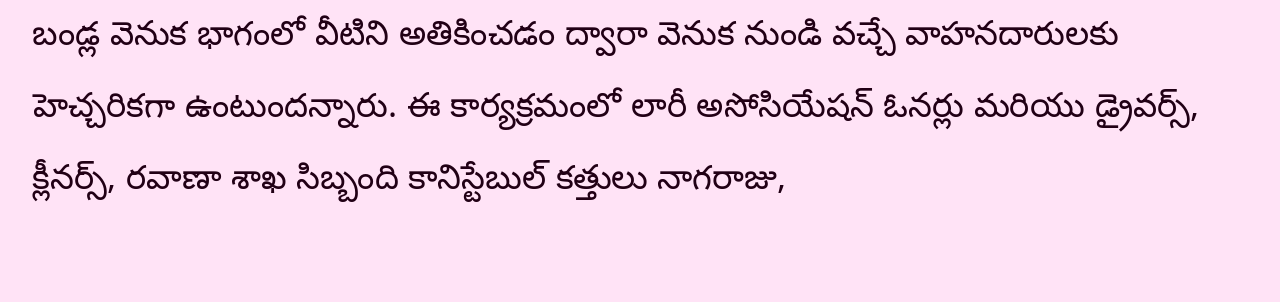బండ్ల వెనుక భాగంలో వీటిని అతికించడం ద్వారా వెనుక నుండి వచ్చే వాహనదారులకు హెచ్చరికగా ఉంటుందన్నారు. ఈ కార్యక్రమంలో లారీ అసోసియేషన్ ఓనర్లు మరియు డ్రైవర్స్, క్లీనర్స్, రవాణా శాఖ సిబ్బంది కానిస్టేబుల్ కత్తులు నాగరాజు,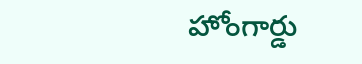హోంగార్డు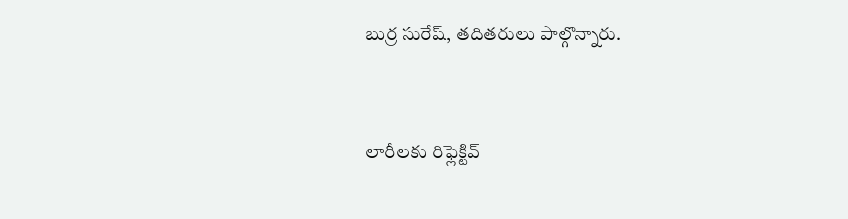బుర్ర సురేష్, తదితరులు పాల్గొన్నారు.


లారీలకు రిఫ్లెక్టివ్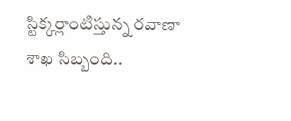స్టిక్కర్లాంటిస్తున్న రవాణా శాఖ సిబ్బంది..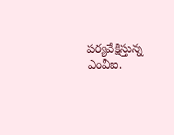పర్యవేక్షిస్తున్న ఎంవీఐ.